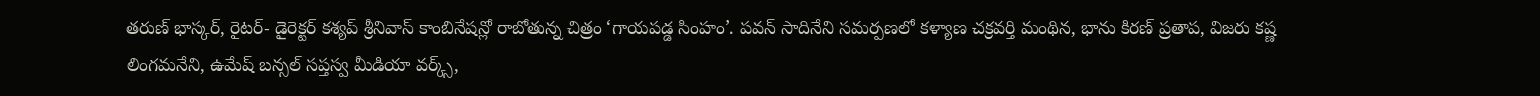తరుణ్ భాస్కర్, రైటర్- డైరెక్టర్ కశ్యప్ శ్రీనివాస్ కాంబినేషన్లో రాబోతున్న చిత్రం ‘గాయపడ్డ సింహం’. పవన్ సాదినేని సమర్పణలో కళ్యాణ చక్రవర్తి మంథిన, భాను కిరణ్ ప్రతాప, విజరు కష్ణ లింగమనేని, ఉమేష్ బన్సల్ సప్తస్వ మీడియా వర్క్స్,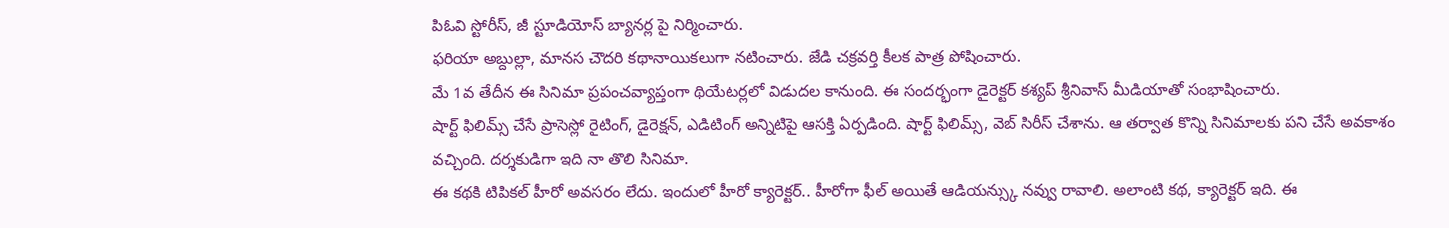పిఓవి స్టోరీస్, జీ స్టూడియోస్ బ్యానర్ల పై నిర్మించారు.
ఫరియా అబ్దుల్లా, మానస చౌదరి కథానాయికలుగా నటించారు. జేడి చక్రవర్తి కీలక పాత్ర పోషించారు.
మే 1వ తేదీన ఈ సినిమా ప్రపంచవ్యాప్తంగా థియేటర్లలో విడుదల కానుంది. ఈ సందర్భంగా డైరెక్టర్ కశ్యప్ శ్రీనివాస్ మీడియాతో సంభాషించారు.
షార్ట్ ఫిలిమ్స్ చేసే ప్రాసెస్లో రైటింగ్, డైరెక్షన్, ఎడిటింగ్ అన్నిటిపై ఆసక్తి ఏర్పడింది. షార్ట్ ఫిలిమ్స్, వెబ్ సిరీస్ చేశాను. ఆ తర్వాత కొన్ని సినిమాలకు పని చేసే అవకాశం వచ్చింది. దర్శకుడిగా ఇది నా తొలి సినిమా.
ఈ కథకి టిపికల్ హీరో అవసరం లేదు. ఇందులో హీరో క్యారెక్టర్.. హీరోగా ఫీల్ అయితే ఆడియన్స్కు నవ్వు రావాలి. అలాంటి కథ, క్యారెక్టర్ ఇది. ఈ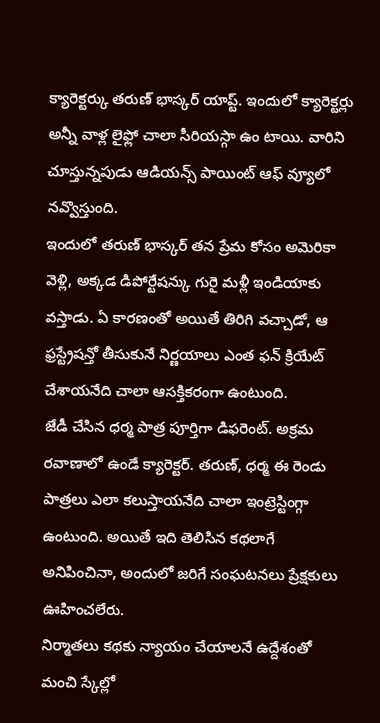క్యారెక్టర్కు తరుణ్ భాస్కర్ యాప్ట్. ఇందులో క్యారెక్టర్లు అన్నీ వాళ్ల లైఫ్లో చాలా సీరియస్గా ఉం టాయి. వారిని చూస్తున్నపుడు ఆడియన్స్ పాయింట్ ఆఫ్ వ్యూలో నవ్వొస్తుంది.
ఇందులో తరుణ్ భాస్కర్ తన ప్రేమ కోసం అమెరికా వెళ్లి, అక్కడ డిపోర్టేషన్కు గురై మళ్లీ ఇండియాకు వస్తాడు. ఏ కారణంతో అయితే తిరిగి వచ్చాడో, ఆ ఫ్రస్ట్రేషన్తో తీసుకునే నిర్ణయాలు ఎంత ఫన్ క్రియేట్ చేశాయనేది చాలా ఆసక్తికరంగా ఉంటుంది.
జేడీ చేసిన ధర్మ పాత్ర పూర్తిగా డిఫరెంట్. అక్రమ రవాణాలో ఉండే క్యారెక్టర్. తరుణ్, ధర్మ ఈ రెండు పాత్రలు ఎలా కలుస్తాయనేది చాలా ఇంట్రెస్టింగ్గా ఉంటుంది. అయితే ఇది తెలిసిన కథలాగే అనిపించినా, అందులో జరిగే సంఘటనలు ప్రేక్షకులు ఊహించలేరు.
నిర్మాతలు కథకు న్యాయం చేయాలనే ఉద్దేశంతో మంచి స్కేల్లో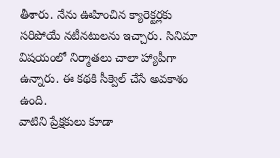తీశారు. నేను ఊహించిన క్యారెక్టర్లకు సరిపోయే నటీనటులను ఇచ్చారు. సినిమా విషయంలో నిర్మాతలు చాలా హ్యాపీగా ఉన్నారు. ఈ కథకి సీక్వెల్ చేసే అవకాశం ఉంది.
వాటిని ప్రేక్షకులు కూడా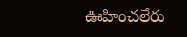ఊహించలేరు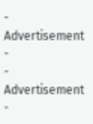- Advertisement -
- Advertisement -